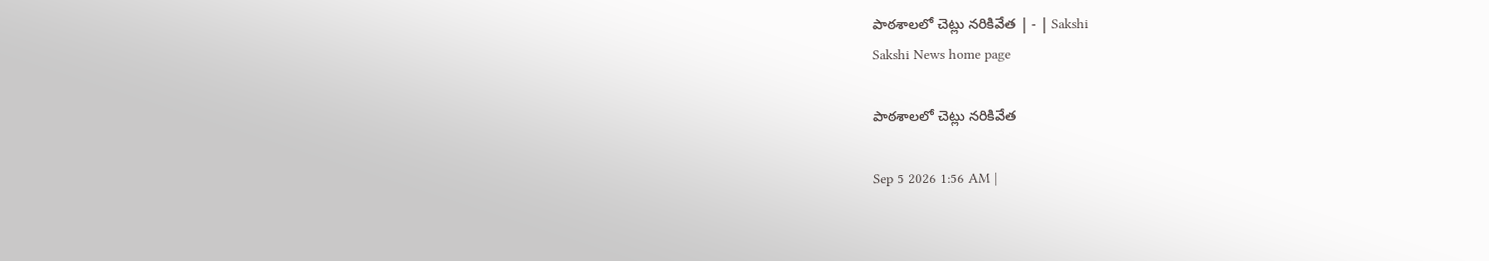పాఠశాలలో చెట్లు నరికివేత | - | Sakshi
Sakshi News home page

పాఠశాలలో చెట్లు నరికివేత

Sep 5 2026 1:56 AM |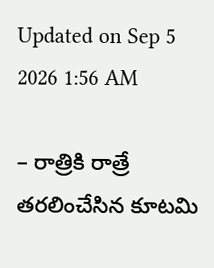Updated on Sep 5 2026 1:56 AM

– రాత్రికి రాత్రే తరలించేసిన కూటమి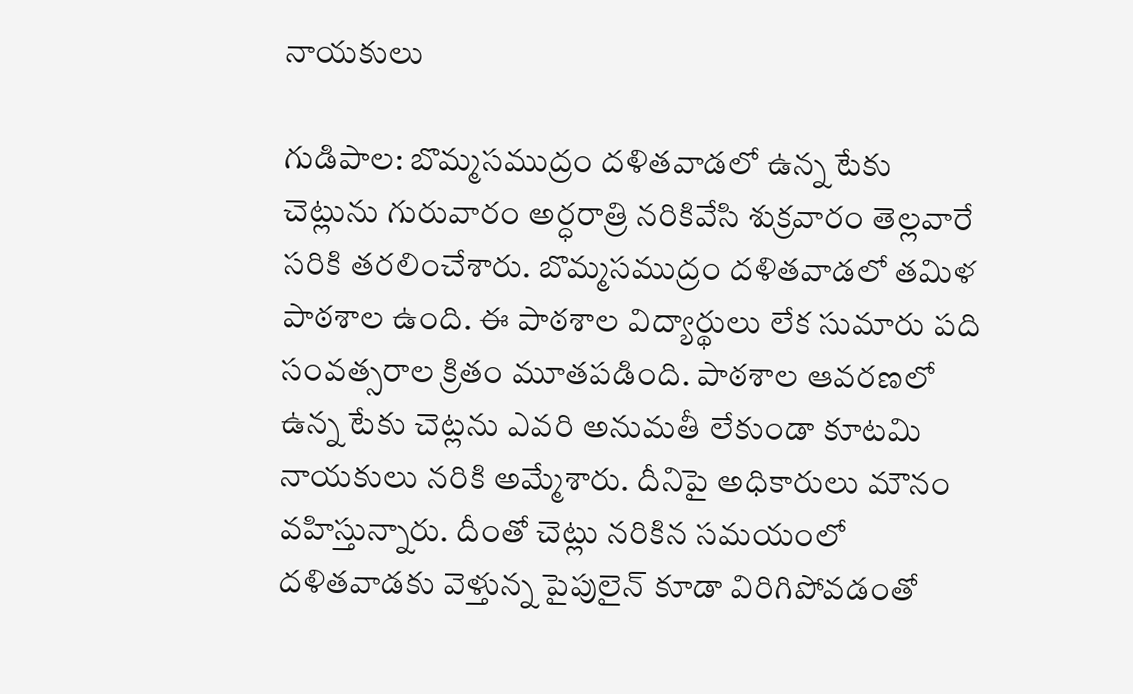నాయకులు

గుడిపాల: బొమ్మసముద్రం దళితవాడలో ఉన్న టేకు చెట్లును గురువారం అర్ధరాత్రి నరికివేసి శుక్రవారం తెల్లవారే సరికి తరలించేశారు. బొమ్మసముద్రం దళితవాడలో తమిళ పాఠశాల ఉంది. ఈ పాఠశాల విద్యార్థులు లేక సుమారు పది సంవత్సరాల క్రితం మూతపడింది. పాఠశాల ఆవరణలో ఉన్న టేకు చెట్లను ఎవరి అనుమతీ లేకుండా కూటమి నాయకులు నరికి అమ్మేశారు. దీనిపై అధికారులు మౌనం వహిస్తున్నారు. దీంతో చెట్లు నరికిన సమయంలో దళితవాడకు వెళ్తున్న పైపులైన్‌ కూడా విరిగిపోవడంతో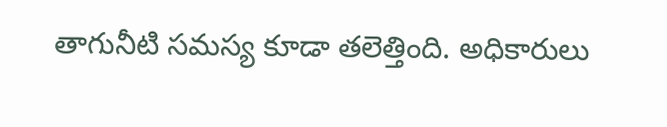తాగునీటి సమస్య కూడా తలెత్తింది. అధికారులు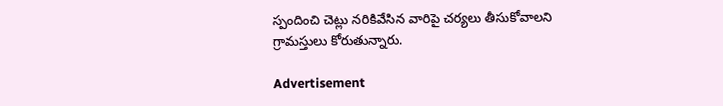స్పందించి చెట్లు నరికివేసిన వారిపై చర్యలు తీసుకోవాలని గ్రామస్తులు కోరుతున్నారు.

Advertisement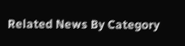Related News By Category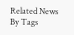Related News By Tags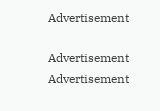Advertisement

Advertisement
Advertisement